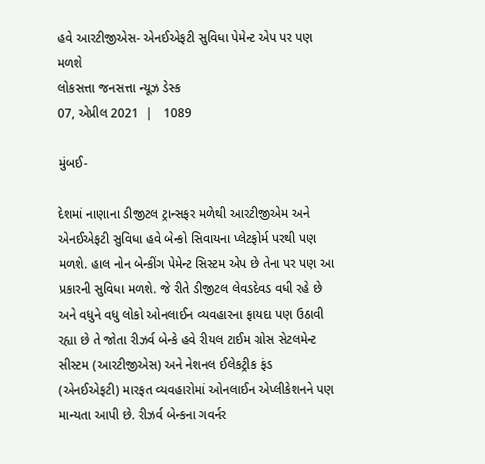હવે આરટીજીએસ- એનઈએફટી સુવિધા પેમેન્ટ એપ પર પણ મળશે
લોકસત્તા જનસત્તા ન્યૂઝ ડેસ્ક
07, એપ્રીલ 2021  |   1089

મુંબઈ-

દેશમાં નાણાના ડીજીટલ ટ્રાન્સફર મળેથી આરટીજીએમ અને એનઈએફટી સુવિધા હવે બેન્કો સિવાયના પ્લેટફોર્મ પરથી પણ મળશે. હાલ નોન બેન્કીંગ પેમેન્ટ સિસ્ટમ એપ છે તેના પર પણ આ પ્રકારની સુવિધા મળશે. જે રીતે ડીજીટલ લેવડદેવડ વધી રહે છે અને વધુને વધુ લોકો ઓનલાઈન વ્યવહારના ફાયદા પણ ઉઠાવી રહ્યા છે તે જોતા રીઝર્વ બેન્કે હવે રીયલ ટાઈમ ગ્રોસ સેટલમેન્ટ સીસ્ટમ (આરટીજીએસ) અને નેશનલ ઈલેકટ્રીક ફંડ (એનઈએફટી) મારફત વ્યવહારોમાં ઓનલાઈન એપ્લીકેશનને પણ માન્યતા આપી છે. રીઝર્વ બેન્કના ગવર્નર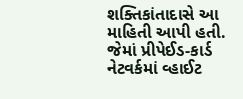શક્તિકાંતાદાસે આ માહિતી આપી હતી. જેમાં પ્રીપેઈડ-કાર્ડ નેટવર્કમાં વ્હાઈટ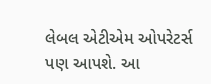લેબલ એટીએમ ઓપરેટર્સ પણ આપશે. આ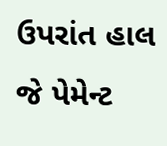ઉપરાંત હાલ જે પેમેન્ટ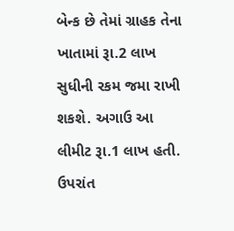બેન્ક છે તેમાં ગ્રાહક તેના ખાતામાં રૂા.2 લાખ સુધીની રકમ જમા રાખી શકશે. અગાઉ આ લીમીટ રૂા.1 લાખ હતી. ઉપરાંત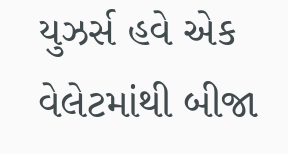યુઝર્સ હવે એક વેલેટમાંથી બીજા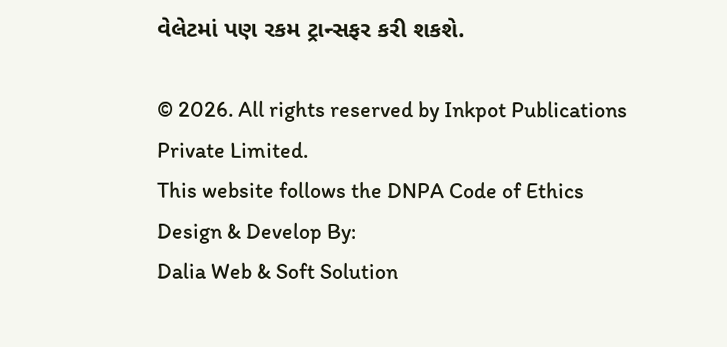વેલેટમાં પણ રકમ ટ્રાન્સફર કરી શકશે.

© 2026. All rights reserved by Inkpot Publications Private Limited.
This website follows the DNPA Code of Ethics
Design & Develop By:
Dalia Web & Soft Solution